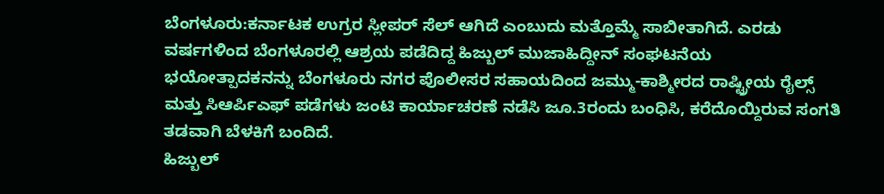ಬೆಂಗಳೂರು:ಕರ್ನಾಟಕ ಉಗ್ರರ ಸ್ಲೀಪರ್ ಸೆಲ್ ಆಗಿದೆ ಎಂಬುದು ಮತ್ತೊಮ್ಮೆ ಸಾಬೀತಾಗಿದೆ. ಎರಡು ವರ್ಷಗಳಿಂದ ಬೆಂಗಳೂರಲ್ಲಿ ಆಶ್ರಯ ಪಡೆದಿದ್ದ ಹಿಜ್ಬುಲ್ ಮುಜಾಹಿದ್ದೀನ್ ಸಂಘಟನೆಯ ಭಯೋತ್ಪಾದಕನನ್ನು ಬೆಂಗಳೂರು ನಗರ ಪೊಲೀಸರ ಸಹಾಯದಿಂದ ಜಮ್ಮು-ಕಾಶ್ಮೀರದ ರಾಷ್ಟ್ರೀಯ ರೈಲ್ಸ್ ಮತ್ತು ಸಿಆರ್ಪಿಎಫ್ ಪಡೆಗಳು ಜಂಟಿ ಕಾರ್ಯಾಚರಣೆ ನಡೆಸಿ ಜೂ.3ರಂದು ಬಂಧಿಸಿ, ಕರೆದೊಯ್ದಿರುವ ಸಂಗತಿ ತಡವಾಗಿ ಬೆಳಕಿಗೆ ಬಂದಿದೆ.
ಹಿಜ್ಬುಲ್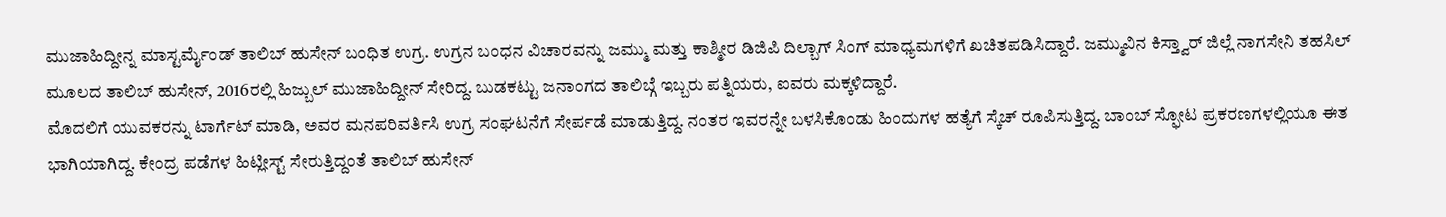ಮುಜಾಹಿದ್ದೀನ್ನ ಮಾಸ್ಟರ್ಮೈಂಡ್ ತಾಲಿಬ್ ಹುಸೇನ್ ಬಂಧಿತ ಉಗ್ರ. ಉಗ್ರನ ಬಂಧನ ವಿಚಾರವನ್ನು ಜಮ್ಮು ಮತ್ತು ಕಾಶ್ಮೀರ ಡಿಜಿಪಿ ದಿಲ್ಬಾಗ್ ಸಿಂಗ್ ಮಾಧ್ಯಮಗಳಿಗೆ ಖಚಿತಪಡಿಸಿದ್ದಾರೆ. ಜಮ್ಮುವಿನ ಕಿಸ್ತ್ವಾರ್ ಜಿಲ್ಲೆ ನಾಗಸೇನಿ ತಹಸಿಲ್ ಮೂಲದ ತಾಲಿಬ್ ಹುಸೇನ್, 2016ರಲ್ಲಿ ಹಿಜ್ಬುಲ್ ಮುಜಾಹಿದ್ದೀನ್ ಸೇರಿದ್ದ. ಬುಡಕಟ್ಟು ಜನಾಂಗದ ತಾಲಿಬ್ಗೆ ಇಬ್ಬರು ಪತ್ನಿಯರು, ಐವರು ಮಕ್ಕಳಿದ್ದಾರೆ.
ಮೊದಲಿಗೆ ಯುವಕರನ್ನು ಟಾರ್ಗೆಟ್ ಮಾಡಿ, ಅವರ ಮನಪರಿವರ್ತಿಸಿ ಉಗ್ರ ಸಂಘಟನೆಗೆ ಸೇರ್ಪಡೆ ಮಾಡುತ್ತಿದ್ದ. ನಂತರ ಇವರನ್ನೇ ಬಳಸಿಕೊಂಡು ಹಿಂದುಗಳ ಹತ್ಯೆಗೆ ಸ್ಕೆಚ್ ರೂಪಿಸುತ್ತಿದ್ದ. ಬಾಂಬ್ ಸ್ಫೋಟ ಪ್ರಕರಣಗಳಲ್ಲಿಯೂ ಈತ ಭಾಗಿಯಾಗಿದ್ದ. ಕೇಂದ್ರ ಪಡೆಗಳ ಹಿಟ್ಲೀಸ್ಟ್ ಸೇರುತ್ತಿದ್ದಂತೆ ತಾಲಿಬ್ ಹುಸೇನ್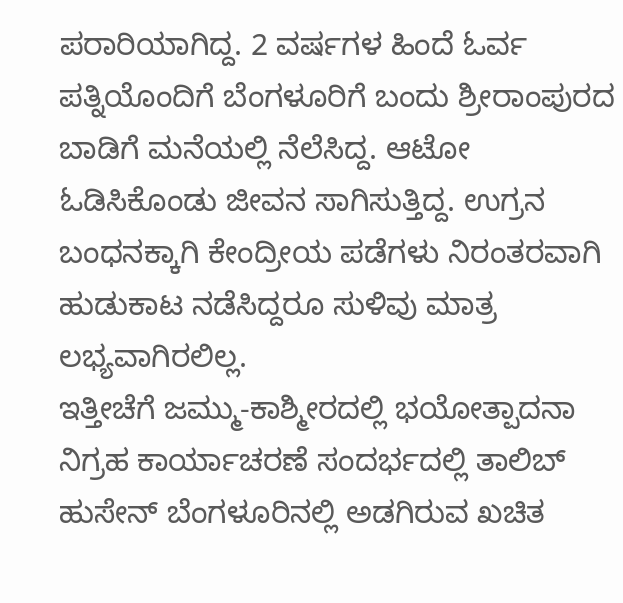ಪರಾರಿಯಾಗಿದ್ದ. 2 ವರ್ಷಗಳ ಹಿಂದೆ ಓರ್ವ ಪತ್ನಿಯೊಂದಿಗೆ ಬೆಂಗಳೂರಿಗೆ ಬಂದು ಶ್ರೀರಾಂಪುರದ ಬಾಡಿಗೆ ಮನೆಯಲ್ಲಿ ನೆಲೆಸಿದ್ದ. ಆಟೋ ಓಡಿಸಿಕೊಂಡು ಜೀವನ ಸಾಗಿಸುತ್ತಿದ್ದ. ಉಗ್ರನ ಬಂಧನಕ್ಕಾಗಿ ಕೇಂದ್ರೀಯ ಪಡೆಗಳು ನಿರಂತರವಾಗಿ ಹುಡುಕಾಟ ನಡೆಸಿದ್ದರೂ ಸುಳಿವು ಮಾತ್ರ ಲಭ್ಯವಾಗಿರಲಿಲ್ಲ.
ಇತ್ತೀಚೆಗೆ ಜಮ್ಮು-ಕಾಶ್ಮೀರದಲ್ಲಿ ಭಯೋತ್ಪಾದನಾ ನಿಗ್ರಹ ಕಾರ್ಯಾಚರಣೆ ಸಂದರ್ಭದಲ್ಲಿ ತಾಲಿಬ್ ಹುಸೇನ್ ಬೆಂಗಳೂರಿನಲ್ಲಿ ಅಡಗಿರುವ ಖಚಿತ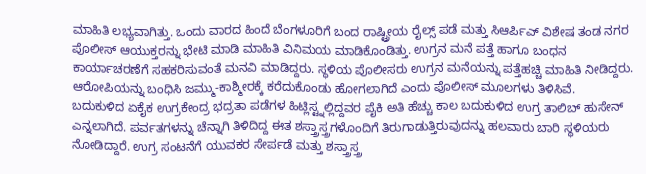ಮಾಹಿತಿ ಲಭ್ಯವಾಗಿತ್ತು. ಒಂದು ವಾರದ ಹಿಂದೆ ಬೆಂಗಳೂರಿಗೆ ಬಂದ ರಾಷ್ಟ್ರೀಯ ರೈಲ್ಸ್ ಪಡೆ ಮತ್ತು ಸಿಆರ್ಪಿಎ್ ವಿಶೇಷ ತಂಡ ನಗರ ಪೊಲೀಸ್ ಆಯುಕ್ತರನ್ನು ಭೇಟಿ ಮಾಡಿ ಮಾಹಿತಿ ವಿನಿಮಯ ಮಾಡಿಕೊಂಡಿತ್ತು. ಉಗ್ರನ ಮನೆ ಪತ್ತೆ ಹಾಗೂ ಬಂಧನ ಕಾರ್ಯಾಚರಣೆಗೆ ಸಹಕರಿಸುವಂತೆ ಮನವಿ ಮಾಡಿದ್ದರು. ಸ್ಥಳಿಯ ಪೊಲೀಸರು ಉಗ್ರನ ಮನೆಯನ್ನು ಪತ್ತೆಹಚ್ಚಿ ಮಾಹಿತಿ ನೀಡಿದ್ದರು. ಆರೋಪಿಯನ್ನು ಬಂಧಿಸಿ ಜಮ್ಮು-ಕಾಶ್ಮೀರಕ್ಕೆ ಕರೆದುಕೊಂಡು ಹೋಗಲಾಗಿದೆ ಎಂದು ಪೊಲೀಸ್ ಮೂಲಗಳು ತಿಳಿಸಿವೆ.
ಬದುಕುಳಿದ ಏಕೈಕ ಉಗ್ರಕೇಂದ್ರ ಭದ್ರತಾ ಪಡೆಗಳ ಹಿಟ್ಲಿಸ್ಟ್ನಲ್ಲಿದ್ದವರ ಪೈಕಿ ಅತಿ ಹೆಚ್ಚು ಕಾಲ ಬದುಕುಳಿದ ಉಗ್ರ ತಾಲಿಬ್ ಹುಸೇನ್ ಎನ್ನಲಾಗಿದೆ. ಪರ್ವತಗಳನ್ನು ಚೆನ್ನಾಗಿ ತಿಳಿದಿದ್ದ ಈತ ಶಸ್ತ್ರಾಸ್ತ್ರಗಳೊಂದಿಗೆ ತಿರುಗಾಡುತ್ತಿರುವುದನ್ನು ಹಲವಾರು ಬಾರಿ ಸ್ಥಳಿಯರು ನೋಡಿದ್ದಾರೆ. ಉಗ್ರ ಸಂಟನೆಗೆ ಯುವಕರ ಸೇರ್ಪಡೆ ಮತ್ತು ಶಸ್ತ್ರಾಸ್ತ್ರ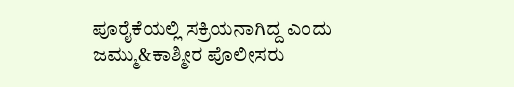ಪೂರೈಕೆಯಲ್ಲಿ ಸಕ್ರಿಯನಾಗಿದ್ದ ಎಂದು ಜಮ್ಮು&ಕಾಶ್ಮೀರ ಪೊಲೀಸರು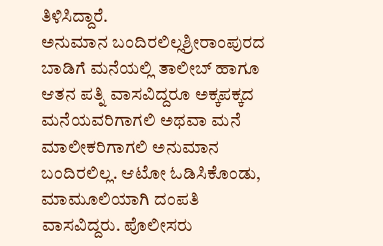ತಿಳಿಸಿದ್ದಾರೆ.
ಅನುಮಾನ ಬಂದಿರಲಿಲ್ಲಶ್ರೀರಾಂಪುರದ ಬಾಡಿಗೆ ಮನೆಯಲ್ಲಿ ತಾಲೀಬ್ ಹಾಗೂ ಆತನ ಪತ್ನಿ ವಾಸವಿದ್ದರೂ ಅಕ್ಕಪಕ್ಕದ ಮನೆಯವರಿಗಾಗಲಿ ಅಥವಾ ಮನೆ ಮಾಲೀಕರಿಗಾಗಲಿ ಅನುಮಾನ ಬಂದಿರಲಿಲ್ಲ. ಆಟೋ ಓಡಿಸಿಕೊಂಡು, ಮಾಮೂಲಿಯಾಗಿ ದಂಪತಿ ವಾಸವಿದ್ದರು. ಪೊಲೀಸರು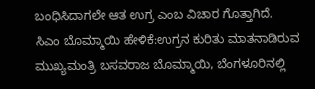ಬಂಧಿಸಿದಾಗಲೇ ಆತ ಉಗ್ರ ಎಂಬ ವಿಚಾರ ಗೊತ್ತಾಗಿದೆ.
ಸಿಎಂ ಬೊಮ್ಮಾಯಿ ಹೇಳಿಕೆ:ಉಗ್ರನ ಕುರಿತು ಮಾತನಾಡಿರುವ ಮುಖ್ಯಮಂತ್ರಿ ಬಸವರಾಜ ಬೊಮ್ಮಾಯಿ, ಬೆಂಗಳೂರಿನಲ್ಲಿ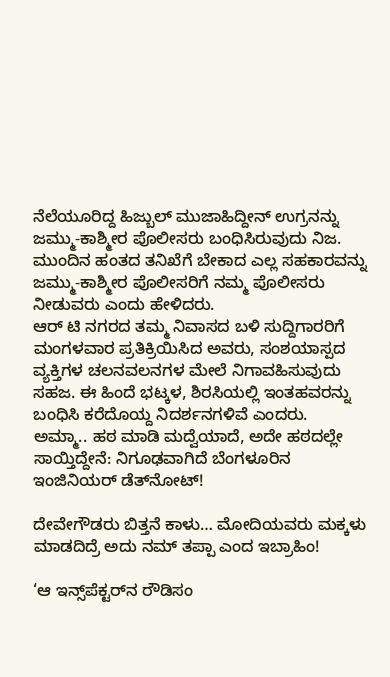ನೆಲೆಯೂರಿದ್ದ ಹಿಜ್ಬುಲ್ ಮುಜಾಹಿದ್ದೀನ್ ಉಗ್ರನನ್ನು ಜಮ್ಮು-ಕಾಶ್ಮೀರ ಪೊಲೀಸರು ಬಂಧಿಸಿರುವುದು ನಿಜ. ಮುಂದಿನ ಹಂತದ ತನಿಖೆಗೆ ಬೇಕಾದ ಎಲ್ಲ ಸಹಕಾರವನ್ನು ಜಮ್ಮು-ಕಾಶ್ಮೀರ ಪೊಲೀಸರಿಗೆ ನಮ್ಮ ಪೊಲೀಸರು ನೀಡುವರು ಎಂದು ಹೇಳಿದರು.
ಆರ್ ಟಿ ನಗರದ ತಮ್ಮ ನಿವಾಸದ ಬಳಿ ಸುದ್ದಿಗಾರರಿಗೆ ಮಂಗಳವಾರ ಪ್ರತಿಕ್ರಿಯಿಸಿದ ಅವರು, ಸಂಶಯಾಸ್ಪದ ವ್ಯಕ್ತಿಗಳ ಚಲನವಲನಗಳ ಮೇಲೆ ನಿಗಾವಹಿಸುವುದು ಸಹಜ. ಈ ಹಿಂದೆ ಭಟ್ಕಳ, ಶಿರಸಿಯಲ್ಲಿ ಇಂತಹವರನ್ನು ಬಂಧಿಸಿ ಕರೆದೊಯ್ದ ನಿದರ್ಶನಗಳಿವೆ ಎಂದರು.
ಅಮ್ಮಾ.. ಹಠ ಮಾಡಿ ಮದ್ವೆಯಾದೆ, ಅದೇ ಹಠದಲ್ಲೇ ಸಾಯ್ತಿದ್ದೇನೆ: ನಿಗೂಢವಾಗಿದೆ ಬೆಂಗಳೂರಿನ ಇಂಜಿನಿಯರ್ ಡೆತ್‌ನೋಟ್‌!

ದೇವೇಗೌಡರು ಬಿತ್ತನೆ ಕಾಳು… ಮೋದಿಯವರು ಮಕ್ಕಳು ಮಾಡದಿದ್ರೆ ಅದು ನಮ್‌ ತಪ್ಪಾ ಎಂದ ಇಬ್ರಾಹಿಂ!

‘ಆ ಇನ್ಸ್‌ಪೆಕ್ಟರ್‌ನ ರೌಡಿಸಂ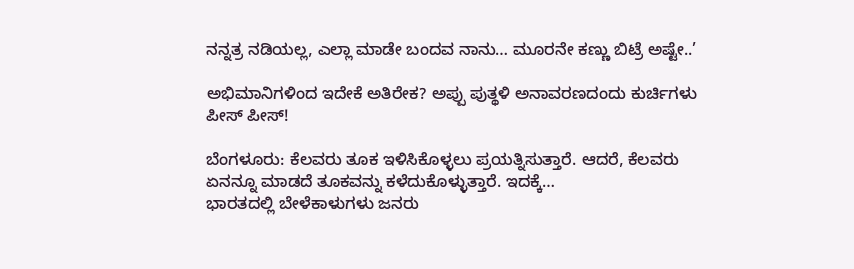ನನ್ನತ್ರ ನಡಿಯಲ್ಲ, ಎಲ್ಲಾ ಮಾಡೇ ಬಂದವ ನಾನು… ಮೂರನೇ ಕಣ್ಣು ಬಿಟ್ರೆ ಅಷ್ಟೇ..’

ಅಭಿಮಾನಿಗಳಿಂದ ಇದೇಕೆ ಅತಿರೇಕ? ಅಪ್ಪು ಪುತ್ಥಳಿ ಅನಾವರಣದಂದು ಕುರ್ಚಿಗಳು ಪೀಸ್‌ ಪೀಸ್‌!

ಬೆಂಗಳೂರು: ಕೆಲವರು ತೂಕ ಇಳಿಸಿಕೊಳ್ಳಲು ಪ್ರಯತ್ನಿಸುತ್ತಾರೆ. ಆದರೆ, ಕೆಲವರು ಏನನ್ನೂ ಮಾಡದೆ ತೂಕವನ್ನು ಕಳೆದುಕೊಳ್ಳುತ್ತಾರೆ. ಇದಕ್ಕೆ…
ಭಾರತದಲ್ಲಿ ಬೇಳೆಕಾಳುಗಳು ಜನರು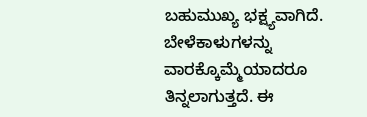ಬಹುಮುಖ್ಯ ಭಕ್ಷ್ಯವಾಗಿದೆ. ಬೇಳೆಕಾಳುಗಳನ್ನು ವಾರಕ್ಕೊಮ್ಮೆಯಾದರೂ ತಿನ್ನಲಾಗುತ್ತದೆ. ಈ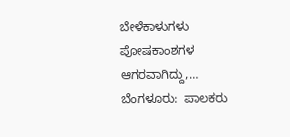ಬೇಳೆಕಾಳುಗಳು ಪೋಷಕಾಂಶಗಳ ಆಗರವಾಗಿದ್ದು,…
ಬೆಂಗಳೂರು:  ಪಾಲಕರು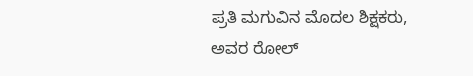ಪ್ರತಿ ಮಗುವಿನ ಮೊದಲ ಶಿಕ್ಷಕರು, ಅವರ ರೋಲ್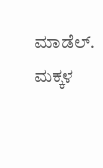ಮಾಡೆಲ್. ಮಕ್ಕಳ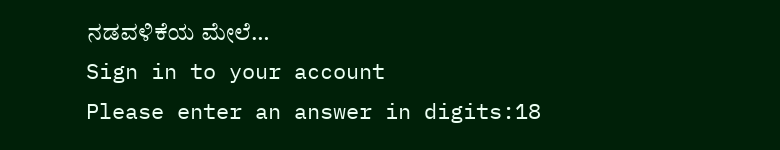ನಡವಳಿಕೆಯ ಮೇಲೆ…
Sign in to your account
Please enter an answer in digits:18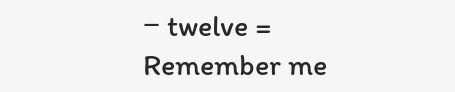− twelve =
Remember me